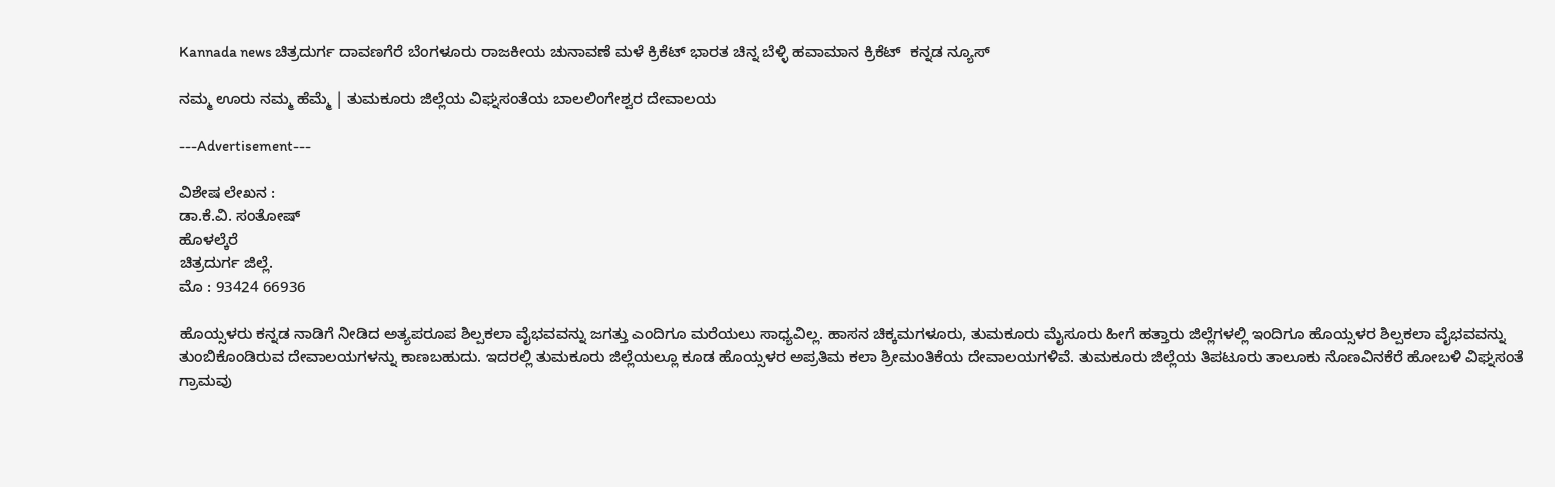Kannada news ಚಿತ್ರದುರ್ಗ ದಾವಣಗೆರೆ ಬೆಂಗಳೂರು ರಾಜಕೀಯ ಚುನಾವಣೆ ಮಳೆ ಕ್ರಿಕೆಟ್ ಭಾರತ ಚಿನ್ನ ಬೆಳ್ಳಿ ಹವಾಮಾನ ಕ್ರಿಕೆಟ್  ಕನ್ನಡ ನ್ಯೂಸ್

ನಮ್ಮ ಊರು ನಮ್ಮ ಹೆಮ್ಮೆ | ತುಮಕೂರು ಜಿಲ್ಲೆಯ ವಿಘ್ನಸಂತೆಯ ಬಾಲಲಿಂಗೇಶ್ವರ ದೇವಾಲಯ

---Advertisement---

ವಿಶೇಷ ಲೇಖನ :
ಡಾ.ಕೆ.ವಿ. ಸಂತೋಷ್
ಹೊಳಲ್ಕೆರೆ
ಚಿತ್ರದುರ್ಗ ಜಿಲ್ಲೆ.
ಮೊ : 93424 66936

ಹೊಯ್ಸಳರು ಕನ್ನಡ ನಾಡಿಗೆ ನೀಡಿದ ಅತ್ಯಪರೂಪ ಶಿಲ್ಪಕಲಾ ವೈಭವವನ್ನು ಜಗತ್ತು ಎಂದಿಗೂ ಮರೆಯಲು ಸಾಧ್ಯವಿಲ್ಲ. ಹಾಸನ ಚಿಕ್ಕಮಗಳೂರು, ತುಮಕೂರು ಮೈಸೂರು ಹೀಗೆ ಹತ್ತಾರು ಜಿಲ್ಲೆಗಳಲ್ಲಿ ಇಂದಿಗೂ ಹೊಯ್ಸಳರ ಶಿಲ್ಪಕಲಾ ವೈಭವವನ್ನು ತುಂಬಿಕೊಂಡಿರುವ ದೇವಾಲಯಗಳನ್ನು ಕಾಣಬಹುದು. ಇದರಲ್ಲಿ ತುಮಕೂರು ಜಿಲ್ಲೆಯಲ್ಲೂ ಕೂಡ ಹೊಯ್ಸಳರ ಅಪ್ರತಿಮ ಕಲಾ ಶ್ರೀಮಂತಿಕೆಯ ದೇವಾಲಯಗಳಿವೆ. ತುಮಕೂರು ಜಿಲ್ಲೆಯ ತಿಪಟೂರು ತಾಲೂಕು ನೊಣವಿನಕೆರೆ ಹೋಬಳಿ ವಿಘ್ನಸಂತೆ ಗ್ರಾಮವು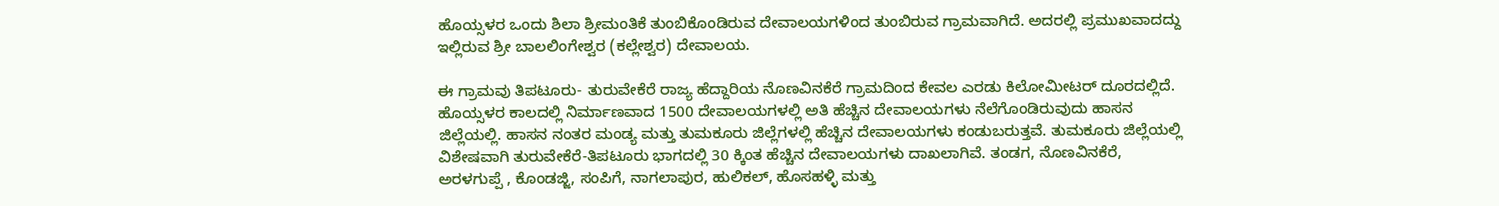ಹೊಯ್ಸಳರ ಒಂದು ಶಿಲಾ ಶ್ರೀಮಂತಿಕೆ ತುಂಬಿಕೊಂಡಿರುವ ದೇವಾಲಯಗಳಿಂದ ತುಂಬಿರುವ ಗ್ರಾಮವಾಗಿದೆ. ಅದರಲ್ಲಿ ಪ್ರಮುಖವಾದದ್ದು ಇಲ್ಲಿರುವ ಶ್ರೀ ಬಾಲಲಿಂಗೇಶ್ವರ (ಕಲ್ಲೇಶ್ವರ) ದೇವಾಲಯ.

ಈ ಗ್ರಾಮವು ತಿಪಟೂರು- ತುರುವೇಕೆರೆ ರಾಜ್ಯ ಹೆದ್ದಾರಿಯ ನೊಣವಿನಕೆರೆ ಗ್ರಾಮದಿಂದ ಕೇವಲ ಎರಡು ಕಿಲೋಮೀಟರ್ ದೂರದಲ್ಲಿದೆ.
ಹೊಯ್ಸಳರ ಕಾಲದಲ್ಲಿ ನಿರ್ಮಾಣವಾದ 1500 ದೇವಾಲಯಗಳಲ್ಲಿ ಅತಿ ಹೆಚ್ಚಿನ ದೇವಾಲಯಗಳು ನೆಲೆಗೊಂಡಿರುವುದು ಹಾಸನ ಜಿಲ್ಲೆಯಲ್ಲಿ. ಹಾಸನ ನಂತರ ಮಂಡ್ಯ ಮತ್ತು ತುಮಕೂರು ಜಿಲ್ಲೆಗಳಲ್ಲಿ ಹೆಚ್ಚಿನ ದೇವಾಲಯಗಳು ಕಂಡುಬರುತ್ತವೆ. ತುಮಕೂರು ಜಿಲ್ಲೆಯಲ್ಲಿ ವಿಶೇಷವಾಗಿ ತುರುವೇಕೆರೆ-ತಿಪಟೂರು ಭಾಗದಲ್ಲಿ 30 ಕ್ಕಿಂತ ಹೆಚ್ಚಿನ ದೇವಾಲಯಗಳು ದಾಖಲಾಗಿವೆ. ತಂಡಗ, ನೊಣವಿನಕೆರೆ, ಅರಳಗುಪ್ಪೆ , ಕೊಂಡಜ್ಜಿ, ಸಂಪಿಗೆ, ನಾಗಲಾಪುರ, ಹುಲಿಕಲ್, ಹೊಸಹಳ್ಳಿ ಮತ್ತು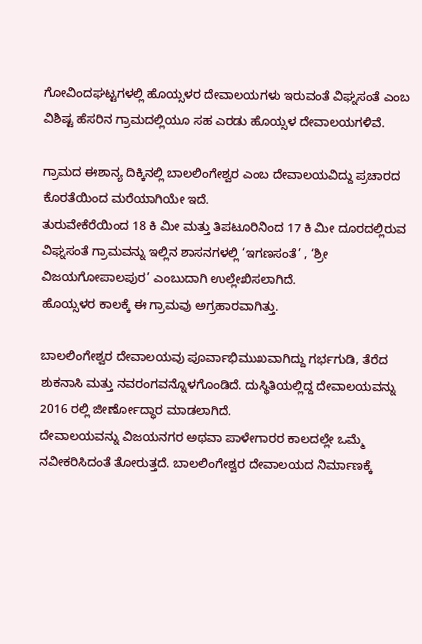ಗೋವಿಂದಘಟ್ಟಗಳಲ್ಲಿ ಹೊಯ್ಸಳರ ದೇವಾಲಯಗಳು ಇರುವಂತೆ ವಿಘ್ನಸಂತೆ ಎಂಬ ವಿಶಿಷ್ಟ ಹೆಸರಿನ ಗ್ರಾಮದಲ್ಲಿಯೂ ಸಹ ಎರಡು ಹೊಯ್ಸಳ ದೇವಾಲಯಗಳಿವೆ.

ಗ್ರಾಮದ ಈಶಾನ್ಯ ದಿಕ್ಕಿನಲ್ಲಿ ಬಾಲಲಿಂಗೇಶ್ವರ ಎಂಬ ದೇವಾಲಯವಿದ್ದು ಪ್ರಚಾರದ ಕೊರತೆಯಿಂದ ಮರೆಯಾಗಿಯೇ ಇದೆ.
ತುರುವೇಕೆರೆಯಿಂದ 18 ಕಿ ಮೀ ಮತ್ತು ತಿಪಟೂರಿನಿಂದ 17 ಕಿ ಮೀ ದೂರದಲ್ಲಿರುವ ವಿಘ್ನಸಂತೆ ಗ್ರಾಮವನ್ನು ಇಲ್ಲಿನ ಶಾಸನಗಳಲ್ಲಿ ‘ಇಗಣಸಂತೆ’ , ‘ಶ್ರೀ ವಿಜಯಗೋಪಾಲಪುರ’ ಎಂಬುದಾಗಿ ಉಲ್ಲೇಖಿಸಲಾಗಿದೆ.
ಹೊಯ್ಸಳರ ಕಾಲಕ್ಕೆ ಈ ಗ್ರಾಮವು ಅಗ್ರಹಾರವಾಗಿತ್ತು.

ಬಾಲಲಿಂಗೇಶ್ವರ ದೇವಾಲಯವು ಪೂರ್ವಾಭಿಮುಖವಾಗಿದ್ದು ಗರ್ಭಗುಡಿ, ತೆರೆದ ಶುಕನಾಸಿ ಮತ್ತು ನವರಂಗವನ್ನೊಳಗೊಂಡಿದೆ. ದುಸ್ಥಿತಿಯಲ್ಲಿದ್ದ ದೇವಾಲಯವನ್ನು 2016 ರಲ್ಲಿ ಜೀರ್ಣೋದ್ಧಾರ ಮಾಡಲಾಗಿದೆ.
ದೇವಾಲಯವನ್ನು ವಿಜಯನಗರ ಅಥವಾ ಪಾಳೇಗಾರರ ಕಾಲದಲ್ಲೇ ಒಮ್ಮೆ ನವೀಕರಿಸಿದಂತೆ ತೋರುತ್ತದೆ. ಬಾಲಲಿಂಗೇಶ್ವರ ದೇವಾಲಯದ ನಿರ್ಮಾಣಕ್ಕೆ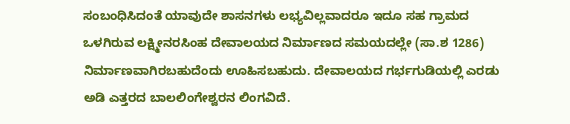ಸಂಬಂಧಿಸಿದಂತೆ ಯಾವುದೇ ಶಾಸನಗಳು ಲಭ್ಯವಿಲ್ಲವಾದರೂ ಇದೂ ಸಹ ಗ್ರಾಮದ ಒಳಗಿರುವ ಲಕ್ಷ್ಮೀನರಸಿಂಹ ದೇವಾಲಯದ ನಿರ್ಮಾಣದ ಸಮಯದಲ್ಲೇ (ಸಾ.ಶ 1286) ನಿರ್ಮಾಣವಾಗಿರಬಹುದೆಂದು ಊಹಿಸಬಹುದು. ದೇವಾಲಯದ ಗರ್ಭಗುಡಿಯಲ್ಲಿ ಎರಡು ಅಡಿ ಎತ್ತರದ ಬಾಲಲಿಂಗೇಶ್ವರನ ಲಿಂಗವಿದೆ.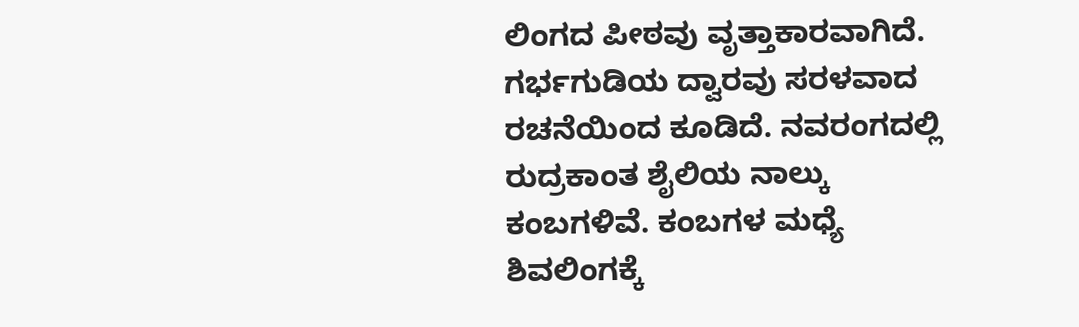ಲಿಂಗದ ಪೀಠವು ವೃತ್ತಾಕಾರವಾಗಿದೆ. ಗರ್ಭಗುಡಿಯ ದ್ವಾರವು ಸರಳವಾದ ರಚನೆಯಿಂದ ಕೂಡಿದೆ. ನವರಂಗದಲ್ಲಿ ರುದ್ರಕಾಂತ ಶೈಲಿಯ ನಾಲ್ಕು ಕಂಬಗಳಿವೆ. ಕಂಬಗಳ ಮಧ್ಯೆ ಶಿವಲಿಂಗಕ್ಕೆ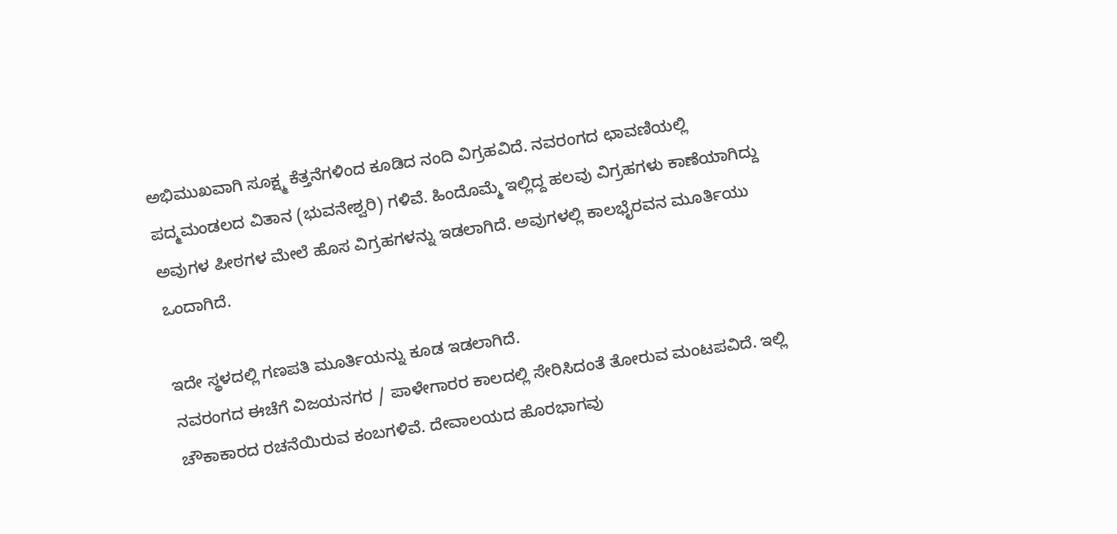ಅಭಿಮುಖವಾಗಿ ಸೂಕ್ಷ್ಮ ಕೆತ್ತನೆಗಳಿಂದ ಕೂಡಿದ ನಂದಿ ವಿಗ್ರಹವಿದೆ. ನವರಂಗದ ಛಾವಣಿಯಲ್ಲಿ ಪದ್ಮಮಂಡಲದ ವಿತಾನ (ಭುವನೇಶ್ವರಿ) ಗಳಿವೆ. ಹಿಂದೊಮ್ಮೆ ಇಲ್ಲಿದ್ದ ಹಲವು ವಿಗ್ರಹಗಳು ಕಾಣೆಯಾಗಿದ್ದು ಅವುಗಳ ಪೀಠಗಳ ಮೇಲೆ ಹೊಸ ವಿಗ್ರಹಗಳನ್ನು ಇಡಲಾಗಿದೆ. ಅವುಗಳಲ್ಲಿ ಕಾಲಭೈರವನ ಮೂರ್ತಿಯು ಒಂದಾಗಿದೆ.

ಇದೇ ಸ್ಥಳದಲ್ಲಿ ಗಣಪತಿ ಮೂರ್ತಿಯನ್ನು ಕೂಡ ಇಡಲಾಗಿದೆ.
ನವರಂಗದ ಈಚೆಗೆ ವಿಜಯನಗರ / ಪಾಳೇಗಾರರ ಕಾಲದಲ್ಲಿ ಸೇರಿಸಿದಂತೆ ತೋರುವ ಮಂಟಪವಿದೆ. ಇಲ್ಲಿ ಚೌಕಾಕಾರದ ರಚನೆಯಿರುವ ಕಂಬಗಳಿವೆ. ದೇವಾಲಯದ ಹೊರಭಾಗವು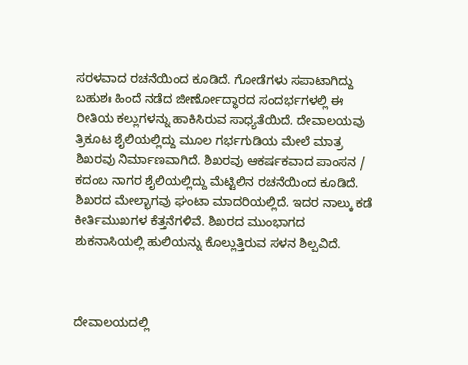ಸರಳವಾದ ರಚನೆಯಿಂದ ಕೂಡಿದೆ. ಗೋಡೆಗಳು ಸಪಾಟಾಗಿದ್ದು ಬಹುಶಃ ಹಿಂದೆ ನಡೆದ ಜೀರ್ಣೋದ್ಧಾರದ ಸಂದರ್ಭಗಳಲ್ಲಿ ಈ ರೀತಿಯ ಕಲ್ಲುಗಳನ್ನು ಹಾಕಿಸಿರುವ ಸಾಧ್ಯತೆಯಿದೆ. ದೇವಾಲಯವು ತ್ರಿಕೂಟ ಶೈಲಿಯಲ್ಲಿದ್ದು ಮೂಲ ಗರ್ಭಗುಡಿಯ ಮೇಲೆ ಮಾತ್ರ ಶಿಖರವು ನಿರ್ಮಾಣವಾಗಿದೆ. ಶಿಖರವು ಆಕರ್ಷಕವಾದ ಪಾಂಸನ / ಕದಂಬ ನಾಗರ ಶೈಲಿಯಲ್ಲಿದ್ದು ಮೆಟ್ಟಿಲಿನ ರಚನೆಯಿಂದ ಕೂಡಿದೆ. ಶಿಖರದ ಮೇಲ್ಭಾಗವು ಘಂಟಾ ಮಾದರಿಯಲ್ಲಿದೆ. ಇದರ ನಾಲ್ಕು ಕಡೆ ಕೀರ್ತಿಮುಖಗಳ ಕೆತ್ತನೆಗಳಿವೆ. ಶಿಖರದ ಮುಂಭಾಗದ ಶುಕನಾಸಿಯಲ್ಲಿ ಹುಲಿಯನ್ನು ಕೊಲ್ಲುತ್ತಿರುವ ಸಳನ ಶಿಲ್ಪವಿದೆ.



ದೇವಾಲಯದಲ್ಲಿ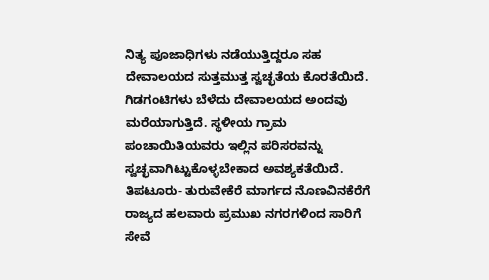ನಿತ್ಯ ಪೂಜಾಧಿಗಳು ನಡೆಯುತ್ತಿದ್ದರೂ ಸಹ ದೇವಾಲಯದ ಸುತ್ತಮುತ್ತ ಸ್ವಚ್ಛತೆಯ ಕೊರತೆಯಿದೆ. ಗಿಡಗಂಟಿಗಳು ಬೆಳೆದು ದೇವಾಲಯದ ಅಂದವು ಮರೆಯಾಗುತ್ತಿದೆ. ಸ್ಥಳೀಯ ಗ್ರಾಮ ಪಂಚಾಯಿತಿಯವರು ಇಲ್ಲಿನ ಪರಿಸರವನ್ನು ಸ್ವಚ್ಛವಾಗಿಟ್ಟುಕೊಳ್ಳಬೇಕಾದ ಅವಶ್ಯಕತೆಯಿದೆ.
ತಿಪಟೂರು- ತುರುವೇಕೆರೆ ಮಾರ್ಗದ ನೊಣವಿನಕೆರೆಗೆ ರಾಜ್ಯದ ಹಲವಾರು ಪ್ರಮುಖ ನಗರಗಳಿಂದ ಸಾರಿಗೆ ಸೇವೆ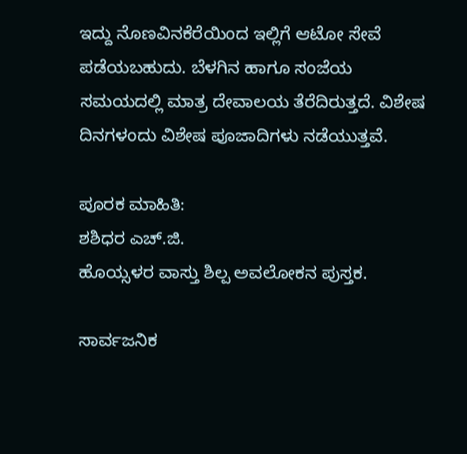ಇದ್ದು ನೊಣವಿನಕೆರೆಯಿಂದ ಇಲ್ಲಿಗೆ ಆಟೋ ಸೇವೆ ಪಡೆಯಬಹುದು. ಬೆಳಗಿನ ಹಾಗೂ ಸಂಜೆಯ ಸಮಯದಲ್ಲಿ ಮಾತ್ರ ದೇವಾಲಯ ತೆರೆದಿರುತ್ತದೆ. ವಿಶೇಷ ದಿನಗಳಂದು ವಿಶೇಷ ಪೂಜಾದಿಗಳು ನಡೆಯುತ್ತವೆ.

ಪೂರಕ ಮಾಹಿತಿ:
ಶಶಿಧರ ಎಚ್‌.ಜಿ.
ಹೊಯ್ಸಳರ ವಾಸ್ತು ಶಿಲ್ಪ ಅವಲೋಕನ ಪುಸ್ತಕ.

ಸಾರ್ವಜನಿಕ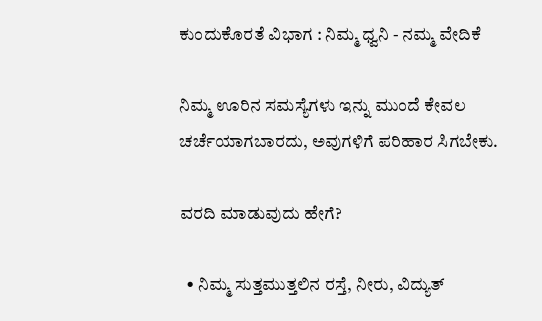ಕುಂದುಕೊರತೆ ವಿಭಾಗ : ನಿಮ್ಮ ಧ್ವನಿ - ನಮ್ಮ ವೇದಿಕೆ

ನಿಮ್ಮ ಊರಿನ ಸಮಸ್ಯೆಗಳು ಇನ್ನು ಮುಂದೆ ಕೇವಲ ಚರ್ಚೆಯಾಗಬಾರದು, ಅವುಗಳಿಗೆ ಪರಿಹಾರ ಸಿಗಬೇಕು.

ವರದಿ ಮಾಡುವುದು ಹೇಗೆ?

  • ನಿಮ್ಮ ಸುತ್ತಮುತ್ತಲಿನ ರಸ್ತೆ, ನೀರು, ವಿದ್ಯುತ್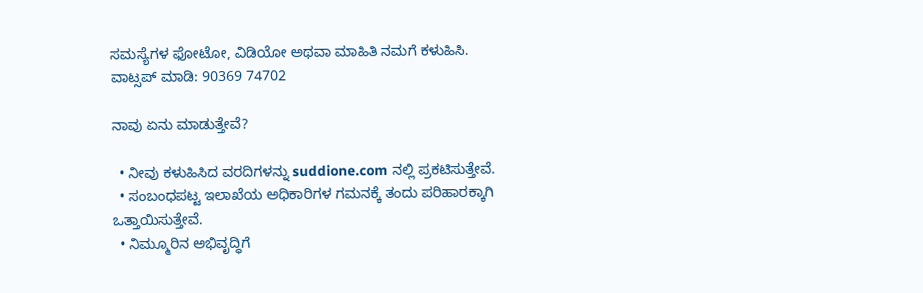ಸಮಸ್ಯೆಗಳ ಫೋಟೋ, ವಿಡಿಯೋ ಅಥವಾ ಮಾಹಿತಿ ನಮಗೆ ಕಳುಹಿಸಿ.
ವಾಟ್ಸಪ್ ಮಾಡಿ: 90369 74702

ನಾವು ಏನು ಮಾಡುತ್ತೇವೆ?

  • ನೀವು ಕಳುಹಿಸಿದ ವರದಿಗಳನ್ನು suddione.com ನಲ್ಲಿ ಪ್ರಕಟಿಸುತ್ತೇವೆ.
  • ಸಂಬಂಧಪಟ್ಟ ಇಲಾಖೆಯ ಅಧಿಕಾರಿಗಳ ಗಮನಕ್ಕೆ ತಂದು ಪರಿಹಾರಕ್ಕಾಗಿ ಒತ್ತಾಯಿಸುತ್ತೇವೆ.
  • ನಿಮ್ಮೂರಿನ ಅಭಿವೃದ್ಧಿಗೆ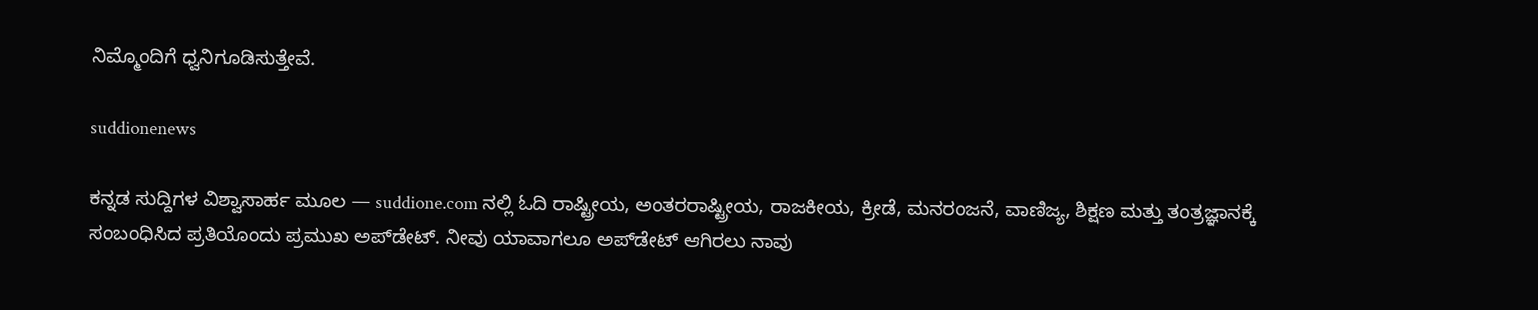ನಿಮ್ಮೊಂದಿಗೆ ಧ್ವನಿಗೂಡಿಸುತ್ತೇವೆ.

suddionenews

ಕನ್ನಡ ಸುದ್ದಿಗಳ ವಿಶ್ವಾಸಾರ್ಹ ಮೂಲ — suddione.com ನಲ್ಲಿ ಓದಿ ರಾಷ್ಟ್ರೀಯ, ಅಂತರರಾಷ್ಟ್ರೀಯ, ರಾಜಕೀಯ, ಕ್ರೀಡೆ, ಮನರಂಜನೆ, ವಾಣಿಜ್ಯ, ಶಿಕ್ಷಣ ಮತ್ತು ತಂತ್ರಜ್ಞಾನಕ್ಕೆ ಸಂಬಂಧಿಸಿದ ಪ್ರತಿಯೊಂದು ಪ್ರಮುಖ ಅಪ್‌ಡೇಟ್. ನೀವು ಯಾವಾಗಲೂ ಅಪ್‌ಡೇಟ್ ಆಗಿರಲು ನಾವು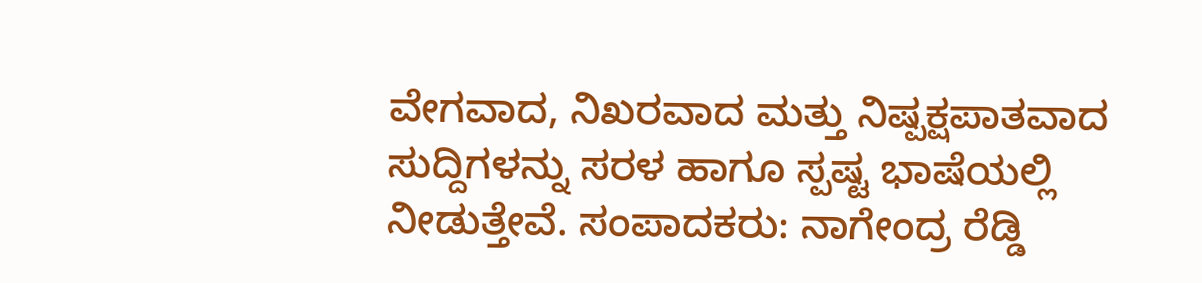ವೇಗವಾದ, ನಿಖರವಾದ ಮತ್ತು ನಿಷ್ಪಕ್ಷಪಾತವಾದ ಸುದ್ದಿಗಳನ್ನು ಸರಳ ಹಾಗೂ ಸ್ಪಷ್ಟ ಭಾಷೆಯಲ್ಲಿ ನೀಡುತ್ತೇವೆ. ಸಂಪಾದಕರು: ನಾಗೇಂದ್ರ ರೆಡ್ಡಿ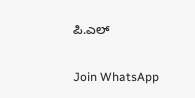ಪಿ.ಎಲ್

Join WhatsApp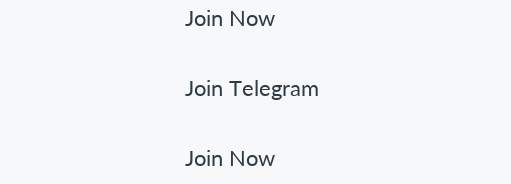Join Now

Join Telegram

Join Now